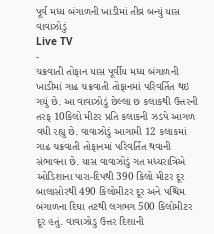પૂર્વ મધ્ય બંગાળની ખાડીમાં તીવ્ર બન્યું યાસ વાવાઝોડું
Live TV
-
ચક્રવાતી તોફાન યાસ પૂર્વીય મધ્ય બંગાળની ખાડીમાં ગાઢ ચક્રવાતી તોફાનમાં પરિવર્તિત થઇ ગયું છે. આ વાવાઝોડું છેલ્લા છ કલાકથી ઉત્તરની તરફ 10કિલો મીટર પ્રતિ કલાકની ઝડપે આગળ વધી રહ્યુ છે. વાવાઝોડું આગામી 12 કલાકમાં ગાઢ ચક્રવાતી તોફાનમાં પરિવર્તિત થવાની સંભાવના છે. યાસ વાવાઝોડું ગત મધ્યરાત્રિએ ઓડિશાના પારા-દિપથી 390 કિલો મીટર દૂર બાલાસોરથી 490 કિલોમીટર દૂર અને પશ્ચિમ બંગાળના દિઘા તટથી લગભગ 500 કિલોમીટર દૂર હતું. વાવાઝોડુ ઉત્તર દિશાની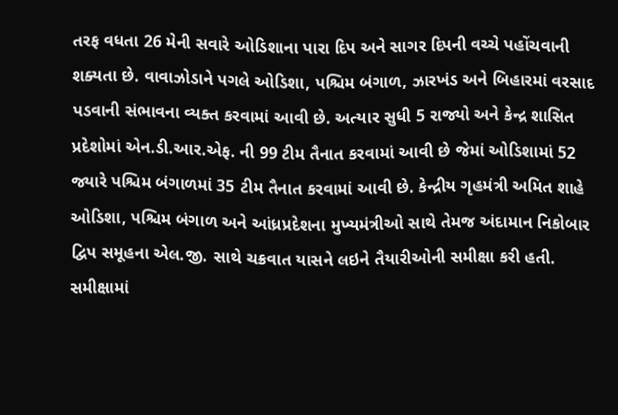તરફ વધતા 26 મેની સવારે ઓડિશાના પારા દિપ અને સાગર દિપની વચ્ચે પહોંચવાની શક્યતા છે. વાવાઝોડાને પગલે ઓડિશા, પશ્ચિમ બંગાળ, ઝારખંડ અને બિહારમાં વરસાદ પડવાની સંભાવના વ્યક્ત કરવામાં આવી છે. અત્યાર સુધી 5 રાજ્યો અને કેન્દ્ર શાસિત પ્રદેશોમાં એન.ડી.આર.એફ. ની 99 ટીમ તૈનાત કરવામાં આવી છે જેમાં ઓડિશામાં 52 જ્યારે પશ્ચિમ બંગાળમાં 35 ટીમ તૈનાત કરવામાં આવી છે. કેન્દ્રીય ગૃહમંત્રી અમિત શાહે ઓડિશા, પશ્ચિમ બંગાળ અને આંધ્રપ્રદેશના મુખ્યમંત્રીઓ સાથે તેમજ અંદામાન નિકોબાર દ્વિપ સમૂહના એલ.જી. સાથે ચક્રવાત યાસને લઇને તૈયારીઓની સમીક્ષા કરી હતી. સમીક્ષામાં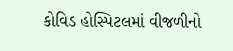કોવિડ હોસ્પિટલમાં વીજળીનો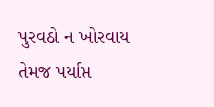પુરવઠો ન ખોરવાય તેમજ પર્યાપ્ત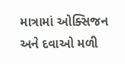માત્રામાં ઓક્સિજન અને દવાઓ મળી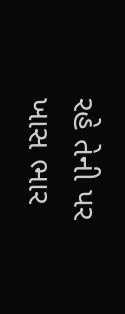રહે તેની પર ખાસ ભાર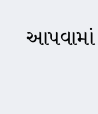આપવામાં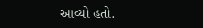આવ્યો હતો.